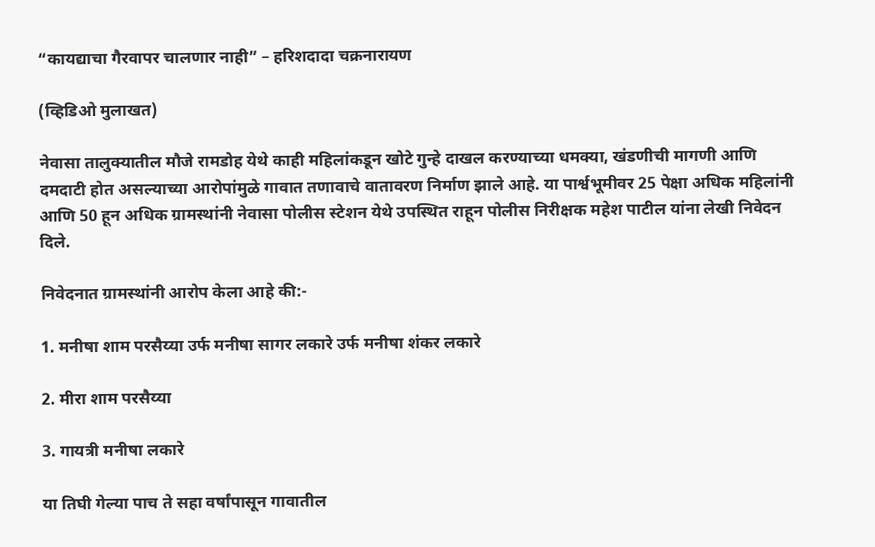“कायद्याचा गैरवापर चालणार नाही” – हरिशदादा चक्रनारायण

(व्हिडिओ मुलाखत)

नेवासा तालुक्यातील मौजे रामडोह येथे काही महिलांकडून खोटे गुन्हे दाखल करण्याच्या धमक्या, खंडणीची मागणी आणि दमदाटी होत असल्याच्या आरोपांमुळे गावात तणावाचे वातावरण निर्माण झाले आहे. या पार्श्वभूमीवर 25 पेक्षा अधिक महिलांनी आणि 50 हून अधिक ग्रामस्थांनी नेवासा पोलीस स्टेशन येथे उपस्थित राहून पोलीस निरीक्षक महेश पाटील यांना लेखी निवेदन दिले.

निवेदनात ग्रामस्थांनी आरोप केला आहे की:-

1. मनीषा शाम परसैय्या उर्फ मनीषा सागर लकारे उर्फ मनीषा शंकर लकारे

2. मीरा शाम परसैय्या

3. गायत्री मनीषा लकारे

या तिघी गेल्या पाच ते सहा वर्षांपासून गावातील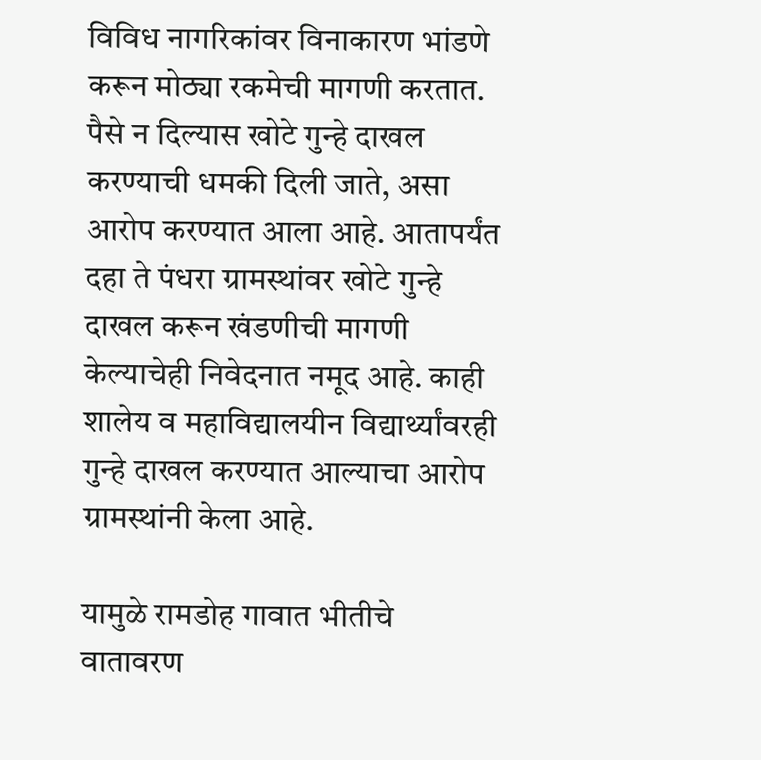विविध नागरिकांवर विनाकारण भांडणे करून मोठ्या रकमेची मागणी करतात. पैसे न दिल्यास खोटे गुन्हे दाखल करण्याची धमकी दिली जाते, असा आरोप करण्यात आला आहे. आतापर्यंत दहा ते पंधरा ग्रामस्थांवर खोटे गुन्हे दाखल करून खंडणीची मागणी केल्याचेही निवेदनात नमूद आहे. काही शालेय व महाविद्यालयीन विद्यार्थ्यांवरही गुन्हे दाखल करण्यात आल्याचा आरोप ग्रामस्थांनी केला आहे.

यामुळे रामडोह गावात भीतीचे वातावरण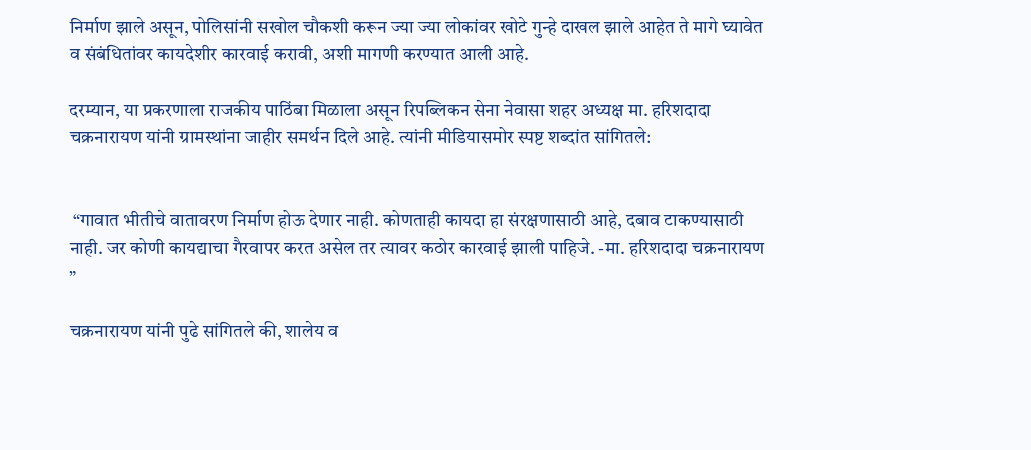निर्माण झाले असून, पोलिसांनी सखोल चौकशी करून ज्या ज्या लोकांवर खोटे गुन्हे दाखल झाले आहेत ते मागे घ्यावेत व संबंधितांवर कायदेशीर कारवाई करावी, अशी मागणी करण्यात आली आहे.

दरम्यान, या प्रकरणाला राजकीय पाठिंबा मिळाला असून रिपब्लिकन सेना नेवासा शहर अध्यक्ष मा. हरिशदादा चक्रनारायण यांनी ग्रामस्थांना जाहीर समर्थन दिले आहे. त्यांनी मीडियासमोर स्पष्ट शब्दांत सांगितले:


 “गावात भीतीचे वातावरण निर्माण होऊ देणार नाही. कोणताही कायदा हा संरक्षणासाठी आहे, दबाव टाकण्यासाठी नाही. जर कोणी कायद्याचा गैरवापर करत असेल तर त्यावर कठोर कारवाई झाली पाहिजे. -मा. हरिशदादा चक्रनारायण ”

चक्रनारायण यांनी पुढे सांगितले की, शालेय व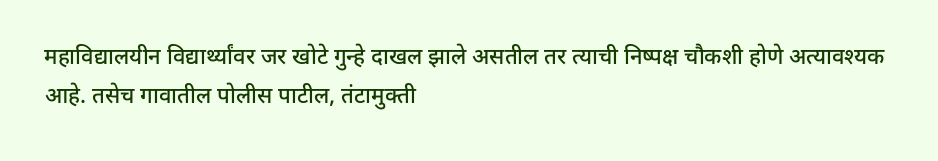महाविद्यालयीन विद्यार्थ्यांवर जर खोटे गुन्हे दाखल झाले असतील तर त्याची निष्पक्ष चौकशी होणे अत्यावश्यक आहे. तसेच गावातील पोलीस पाटील, तंटामुक्ती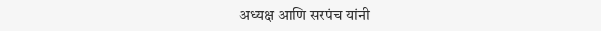अध्यक्ष आणि सरपंच यांनी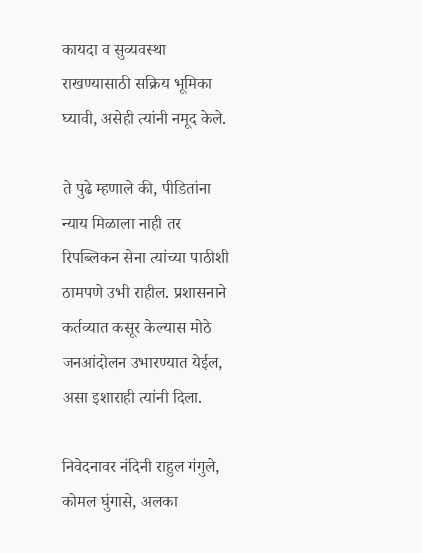कायदा व सुव्यवस्था राखण्यासाठी सक्रिय भूमिका घ्यावी, असेही त्यांनी नमूद केले.

ते पुढे म्हणाले की, पीडितांना न्याय मिळाला नाही तर रिपब्लिकन सेना त्यांच्या पाठीशी ठामपणे उभी राहील. प्रशासनाने कर्तव्यात कसूर केल्यास मोठे जनआंदोलन उभारण्यात येईल, असा इशाराही त्यांनी दिला.

निवेदनावर नंदिनी राहुल गंगुले, कोमल घुंगासे, अलका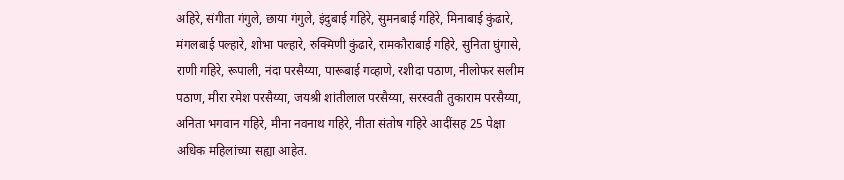अहिरे, संगीता गंगुले, छाया गंगुले, इंदुबाई गहिरे, सुमनबाई गहिरे, मिनाबाई कुंढारे, मंगलबाई पल्हारे, शोभा पल्हारे, रुक्मिणी कुंढारे, रामकौराबाई गहिरे, सुनिता घुंगासे, राणी गहिरे, रूपाली, नंदा परसैय्या, पारूबाई गव्हाणे, रशीदा पठाण, नीलोफर सलीम पठाण, मीरा रमेश परसैय्या, जयश्री शांतीलाल परसैय्या, सरस्वती तुकाराम परसैय्या, अनिता भगवान गहिरे, मीना नवनाथ गहिरे, नीता संतोष गहिरे आदींसह 25 पेक्षा अधिक महिलांच्या सह्या आहेत.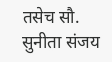तसेच सौ. सुनीता संजय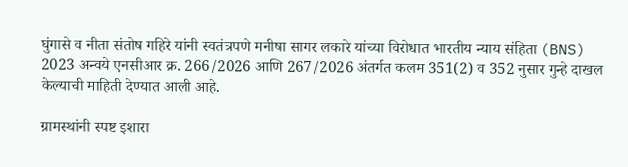घुंगासे व नीता संतोष गहिरे यांनी स्वतंत्रपणे मनीषा सागर लकारे यांच्या विरोधात भारतीय न्याय संहिता (BNS) 2023 अन्वये एनसीआर क्र. 266/2026 आणि 267/2026 अंतर्गत कलम 351(2) व 352 नुसार गुन्हे दाखल केल्याची माहिती देण्यात आली आहे.

ग्रामस्थांनी स्पष्ट इशारा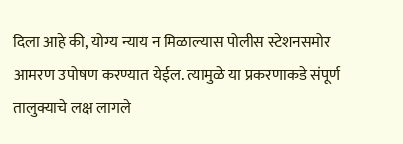दिला आहे की, योग्य न्याय न मिळाल्यास पोलीस स्टेशनसमोर आमरण उपोषण करण्यात येईल. त्यामुळे या प्रकरणाकडे संपूर्ण तालुक्याचे लक्ष लागले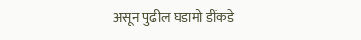असून पुढील घडामो डींकडे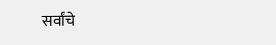सर्वांचे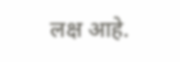लक्ष आहे.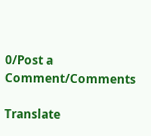0/Post a Comment/Comments

Translate